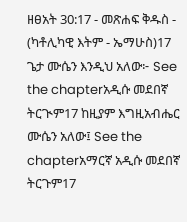ዘፀአት 30:17 - መጽሐፍ ቅዱስ - (ካቶሊካዊ እትም - ኤማሁስ)17 ጌታ ሙሴን እንዲህ አለው፦ See the chapterአዲሱ መደበኛ ትርጒም17 ከዚያም እግዚአብሔር ሙሴን አለው፤ See the chapterአማርኛ አዲሱ መደበኛ ትርጉም17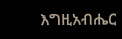እግዚአብሔር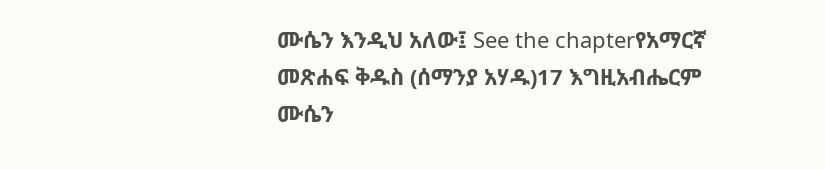ሙሴን እንዲህ አለው፤ See the chapterየአማርኛ መጽሐፍ ቅዱስ (ሰማንያ አሃዱ)17 እግዚአብሔርም ሙሴን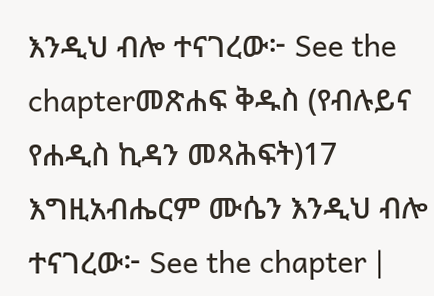እንዲህ ብሎ ተናገረው፦ See the chapterመጽሐፍ ቅዱስ (የብሉይና የሐዲስ ኪዳን መጻሕፍት)17 እግዚአብሔርም ሙሴን እንዲህ ብሎ ተናገረው፦ See the chapter |